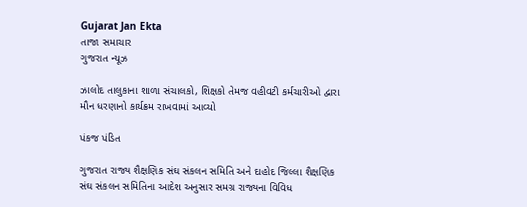Gujarat Jan Ekta
તાજા સમાચાર
ગુજરાત ન્યૂઝ

ઝાલોદ તાલુકાના શાળા સંચાલકો, શિક્ષકો તેમજ વહીવટી કર્મચારીઓ દ્વારા મૌન ધરણાનો કાર્યક્રમ રાખવામાં આવ્યો

પંકજ પંડિત

ગુજરાત રાજ્ય શૈક્ષણિક સંઘ સંકલન સમિતિ અને દાહોદ જિલ્લા શૈક્ષણિક સંઘ સંકલન સમિતિના આદેશ અનુસાર સમગ્ર રાજ્યના વિવિધ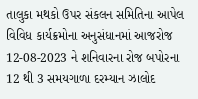તાલુકા મથકો ઉપર સંકલન સમિતિના આપેલ વિવિધ કાર્યક્રમોના અનુસંધાનમાં આજરોજ 12-08-2023 ને શનિવારના રોજ બપોરના 12 થી 3 સમયગાળા દરમ્યાન ઝાલોદ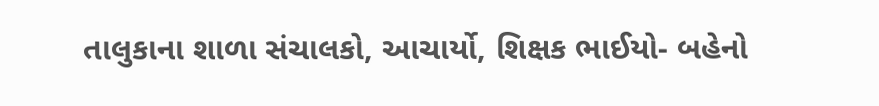તાલુકાના શાળા સંચાલકો, આચાર્યો, શિક્ષક ભાઈયો- બહેનો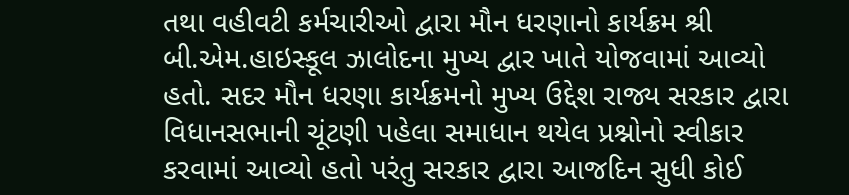તથા વહીવટી કર્મચારીઓ દ્વારા મૌન ધરણાનો કાર્યક્રમ શ્રી બી.એમ.હાઇસ્કૂલ ઝાલોદના મુખ્ય દ્વાર ખાતે યોજવામાં આવ્યો હતો. સદર મૌન ધરણા કાર્યક્રમનો મુખ્ય ઉદ્દેશ રાજ્ય સરકાર દ્વારા વિધાનસભાની ચૂંટણી પહેલા સમાધાન થયેલ પ્રશ્નોનો સ્વીકાર કરવામાં આવ્યો હતો પરંતુ સરકાર દ્વારા આજદિન સુધી કોઈ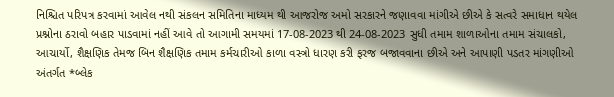નિશ્ચિત પરિપત્ર કરવામાં આવેલ નથી સંકલન સમિતિના માધ્યમ થી આજરોજ અમો સરકારને જણાવવા માંગીએ છીએ કે સત્વરે સમાધાન થયેલ પ્રશ્નોના ઠરાવો બહાર પાડવામાં નહીં આવે તો આગામી સમયમાં 17-08-2023 થી 24-08-2023 સુધી તમામ શાળાઓના તમામ સંચાલકો, આચાર્યો, શૈક્ષણિક તેમજ બિન શૈક્ષણિક તમામ કર્મચારીઓ કાળા વસ્ત્રો ધારણ કરી ફરજ બજાવવાના છીએ અને આપાણી પડતર માંગણીઓ અંતર્ગત *બ્લેક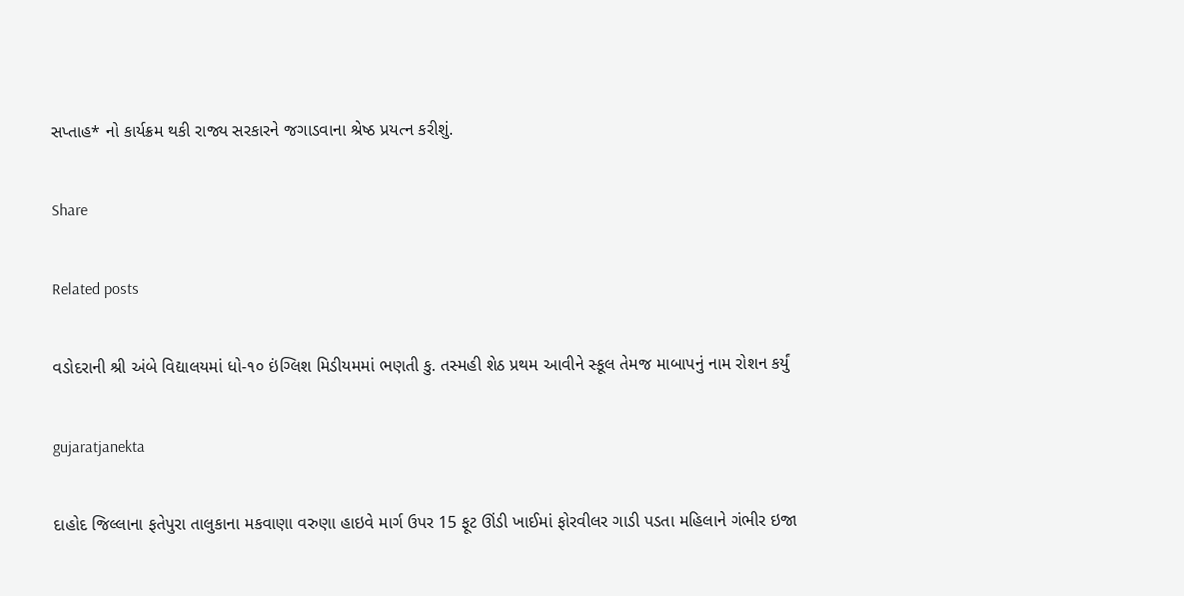સપ્તાહ* નો કાર્યક્રમ થકી રાજ્ય સરકારને જગાડવાના શ્રેષ્ઠ પ્રયત્ન કરીશું.

Share

Related posts

વડોદરાની શ્રી અંબે વિદ્યાલયમાં ધો-૧૦ ઇંગ્લિશ મિડીયમમાં ભણતી કુ. તસ્મહી શેઠ પ્રથમ આવીને સ્કૂલ તેમજ માબાપનું નામ રોશન કર્યું

gujaratjanekta

દાહોદ જિલ્લાના ફતેપુરા તાલુકાના મકવાણા વરુણા હાઇવે માર્ગ ઉપર 15 ફૂટ ઊંડી ખાઈમાં ફોરવીલર ગાડી પડતા મહિલાને ગંભીર ઇજા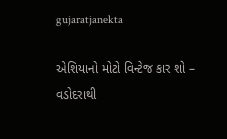gujaratjanekta

એશિયાનો મોટો વિન્ટેજ કાર શો – વડોદરાથી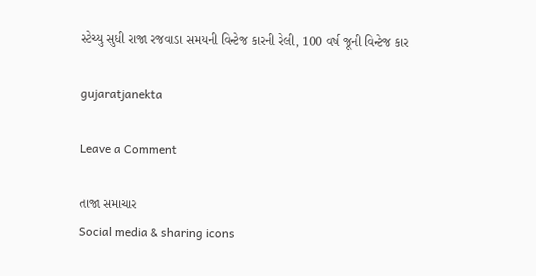સ્ટેચ્યુ સુધી રાજા રજવાડા સમયની વિન્ટેજ કારની રેલી, 100 વર્ષ જૂની વિન્ટેજ કાર

gujaratjanekta

Leave a Comment

તાજા સમાચાર
Social media & sharing icons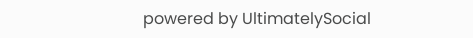powered by UltimatelySocial